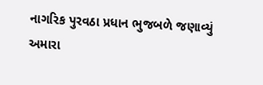નાગરિક પુરવઠા પ્રધાન ભુજબળે જણાવ્યું
અમારા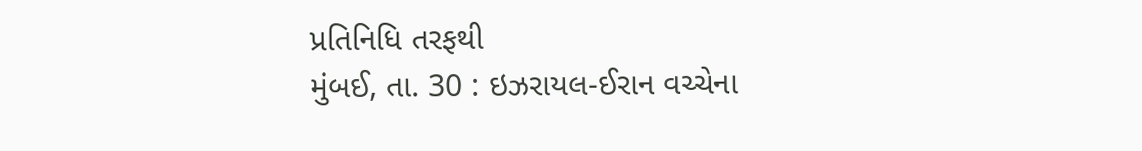પ્રતિનિધિ તરફથી
મુંબઈ, તા. 30 : ઇઝરાયલ-ઈરાન વચ્ચેના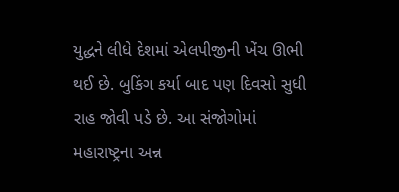યુદ્ધને લીધે દેશમાં એલપીજીની ખેંચ ઊભી થઈ છે. બુકિંગ કર્યા બાદ પણ દિવસો સુધી રાહ જોવી પડે છે. આ સંજોગોમાં મહારાષ્ટ્રના અન્ન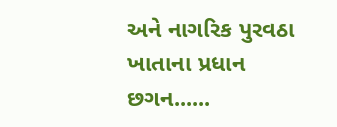અને નાગરિક પુરવઠા ખાતાના પ્રધાન છગન......